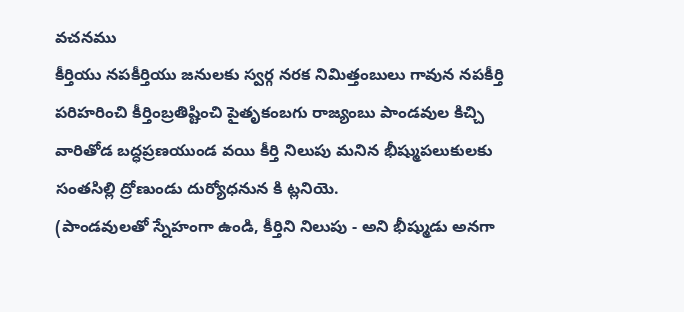వచనము
కీర్తియు నపకీర్తియు జనులకు స్వర్గ నరక నిమిత్తంబులు గావున నపకీర్తి పరిహరించి కీర్తింబ్రతిష్టించి పైతృకంబగు రాజ్యంబు పాండవుల కిచ్చి వారితోడ బద్ధప్రణయుండ వయి కీర్తి నిలుపు మనిన భీష్ముపలుకులకు సంతసిల్లి ద్రోణుండు దుర్యోధనున కి ట్లనియె.
(పాండవులతో స్నేహంగా ఉండి, కీర్తిని నిలుపు - అని భీష్ముడు అనగా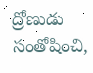ద్రోణుడు సంతోషించి,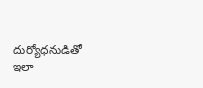దుర్యోధనుడితో ఇలా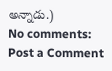అన్నాడు.)
No comments:
Post a Comment